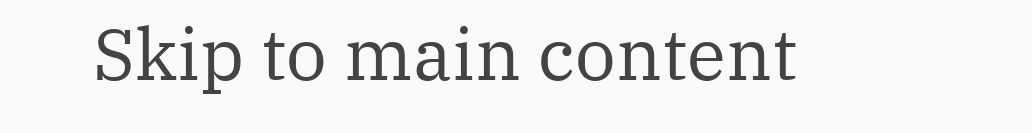Skip to main content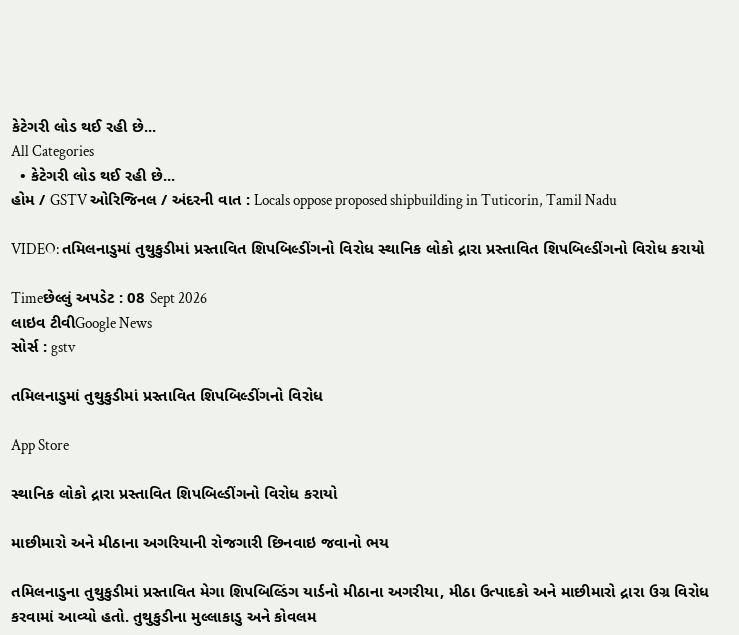કેટેગરી લોડ થઈ રહી છે...
All Categories
  • કેટેગરી લોડ થઈ રહી છે...
હોમ / GSTV ઓરિજિનલ / અંદરની વાત : Locals oppose proposed shipbuilding in Tuticorin, Tamil Nadu

VIDEO: તમિલનાડુમાં તુથુકુડીમાં પ્રસ્તાવિત શિપબિલ્ડીંગનો વિરોધ સ્થાનિક લોકો દ્રારા પ્રસ્તાવિત શિપબિલ્ડીંગનો વિરોધ કરાયો

Timeછેલ્લું અપડેટ : 08 Sept 2026
લાઇવ ટીવીGoogle News
સોર્સ : gstv

તમિલનાડુમાં તુથુકુડીમાં પ્રસ્તાવિત શિપબિલ્ડીંગનો વિરોધ

App Store

સ્થાનિક લોકો દ્રારા પ્રસ્તાવિત શિપબિલ્ડીંગનો વિરોધ કરાયો

માછીમારો અને મીઠાના અગરિયાની રોજગારી છિનવાઇ જવાનો ભય

તમિલનાડુના તુથુકુડીમાં પ્રસ્તાવિત મેગા શિપબિલ્ડિંગ યાર્ડનો મીઠાના અગરીયા, મીઠા ઉત્પાદકો અને માછીમારો દ્રારા ઉગ્ર વિરોધ કરવામાં આવ્યો હતો. તુથુકુડીના મુલ્લાકાડુ અને કોવલમ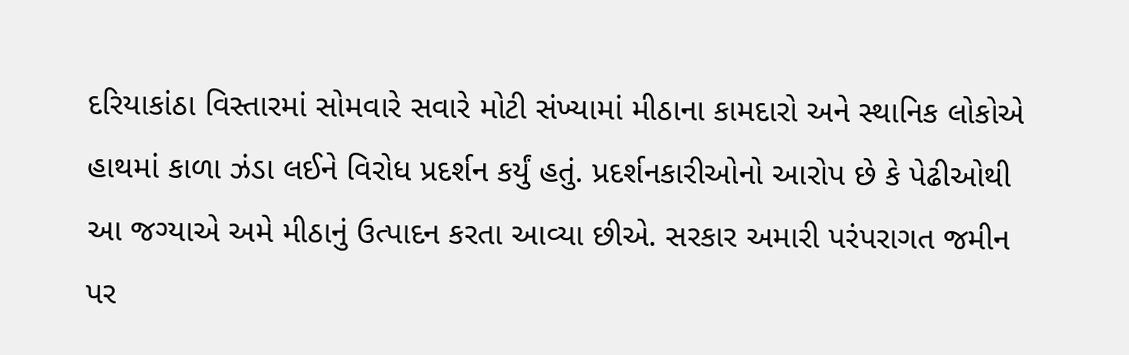દરિયાકાંઠા વિસ્તારમાં સોમવારે સવારે મોટી સંખ્યામાં મીઠાના કામદારો અને સ્થાનિક લોકોએ હાથમાં કાળા ઝંડા લઈને વિરોધ પ્રદર્શન કર્યું હતું. પ્રદર્શનકારીઓનો આરોપ છે કે પેઢીઓથી આ જગ્યાએ અમે મીઠાનું ઉત્પાદન કરતા આવ્યા છીએ. સરકાર અમારી પરંપરાગત જમીન પર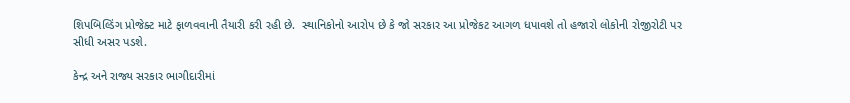શિપબિલ્ડિંગ પ્રોજેક્ટ માટે ફાળવવાની તૈયારી કરી રહી છે.  સ્થાનિકોનો આરોપ છે કે જો સરકાર આ પ્રોજેકટ આગળ ધપાવશે તો હજારો લોકોની રોજીરોટી પર સીધી અસર પડશે.

કેન્દ્ર અને રાજ્ય સરકાર ભાગીદારીમાં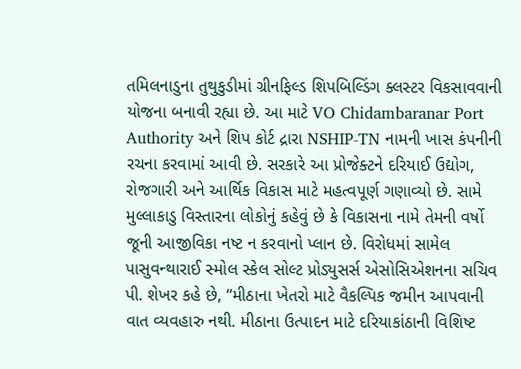તમિલનાડુના તુથુકુડીમાં ગ્રીનફિલ્ડ શિપબિલ્ડિંગ ક્લસ્ટર વિકસાવવાની યોજના બનાવી રહ્યા છે. આ માટે VO Chidambaranar Port Authority અને શિપ કોર્ટ દ્રારા NSHIP-TN નામની ખાસ કંપનીની રચના કરવામાં આવી છે. સરકારે આ પ્રોજેક્ટને દરિયાઈ ઉદ્યોગ, રોજગારી અને આર્થિક વિકાસ માટે મહત્વપૂર્ણ ગણાવ્યો છે. સામે મુલ્લાકાડુ વિસ્તારના લોકોનું કહેવું છે કે વિકાસના નામે તેમની વર્ષો જૂની આજીવિકા નષ્ટ ન કરવાનો પ્લાન છે. વિરોધમાં સામેલ પાસુવન્થારાઈ સ્મોલ સ્કેલ સોલ્ટ પ્રોડ્યુસર્સ એસોસિએશનના સચિવ પી. શેખર કહે છે, “મીઠાના ખેતરો માટે વૈકલ્પિક જમીન આપવાની વાત વ્યવહારુ નથી. મીઠાના ઉત્પાદન માટે દરિયાકાંઠાની વિશિષ્ટ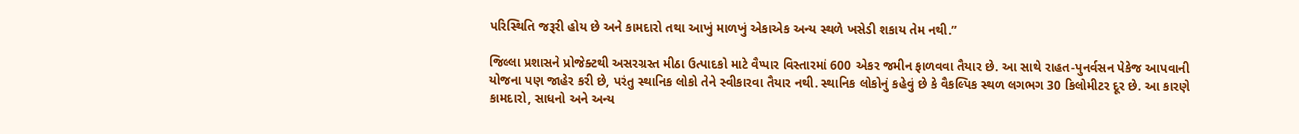પરિસ્થિતિ જરૂરી હોય છે અને કામદારો તથા આખું માળખું એકાએક અન્ય સ્થળે ખસેડી શકાય તેમ નથી.”

જિલ્લા પ્રશાસને પ્રોજેક્ટથી અસરગ્રસ્ત મીઠા ઉત્પાદકો માટે વૈપ્પાર વિસ્તારમાં 600 એકર જમીન ફાળવવા તૈયાર છે. આ સાથે રાહત-પુનર્વસન પેકેજ આપવાની યોજના પણ જાહેર કરી છે, પરંતુ સ્થાનિક લોકો તેને સ્વીકારવા તૈયાર નથી. સ્થાનિક લોકોનું કહેવું છે કે વૈકલ્પિક સ્થળ લગભગ 30 કિલોમીટર દૂર છે. આ કારણે કામદારો, સાધનો અને અન્ય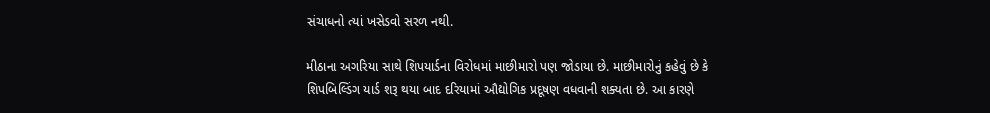સંચાધનો ત્યાં ખસેડવો સરળ નથી.

મીઠાના અગરિયા સાથે શિપયાર્ડના વિરોધમાં માછીમારો પણ જોડાયા છે. માછીમારોનું કહેવું છે કે શિપબિલ્ડિંગ યાર્ડ શરૂ થયા બાદ દરિયામાં ઔદ્યોગિક પ્રદૂષણ વધવાની શક્યતા છે. આ કારણે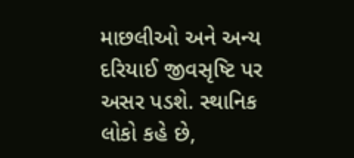માછલીઓ અને અન્ય દરિયાઈ જીવસૃષ્ટિ પર અસર પડશે. સ્થાનિક લોકો કહે છે,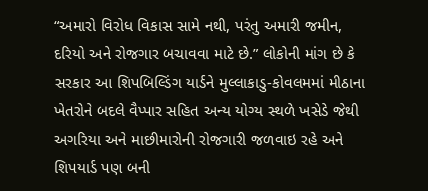“અમારો વિરોધ વિકાસ સામે નથી, પરંતુ અમારી જમીન, દરિયો અને રોજગાર બચાવવા માટે છે.” લોકોની માંગ છે કે સરકાર આ શિપબિલ્ડિંગ યાર્ડને મુલ્લાકાડુ-કોવલમમાં મીઠાના ખેતરોને બદલે વૈપ્પાર સહિત અન્ય યોગ્ય સ્થળે ખસેડે જેથી અગરિયા અને માછીમારોની રોજગારી જળવાઇ રહે અને શિપયાર્ડ પણ બની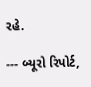રહે.

--- બ્યૂરો રિપોર્ટ,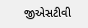જીએસટીવી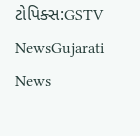ટોપિક્સ:GSTV NewsGujarati News